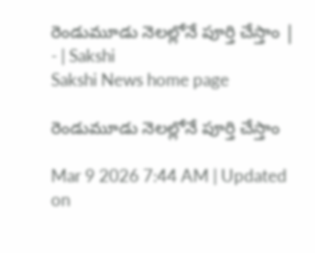రెండుమూడు నెలల్లోనే పూర్తి చేస్తాం | - | Sakshi
Sakshi News home page

రెండుమూడు నెలల్లోనే పూర్తి చేస్తాం

Mar 9 2026 7:44 AM | Updated on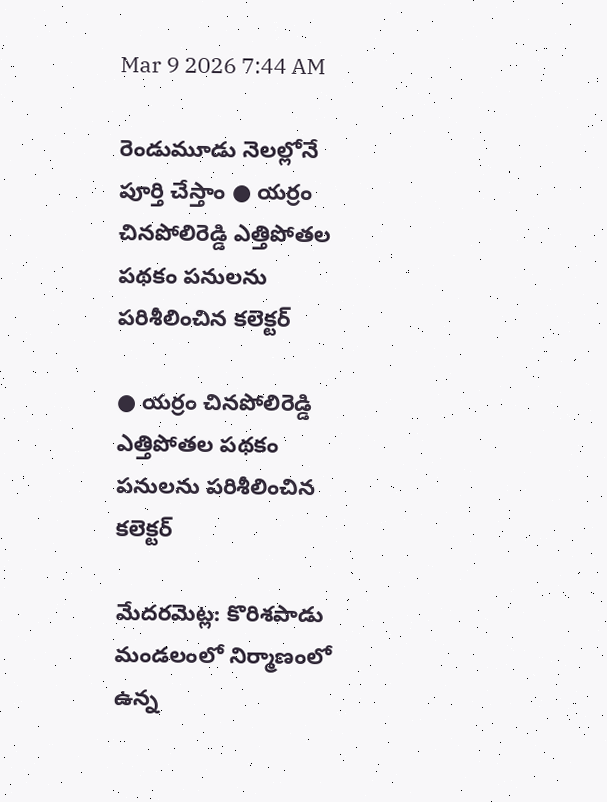Mar 9 2026 7:44 AM

రెండుమూడు నెలల్లోనే పూర్తి చేస్తాం ● యర్రం చినపోలిరెడ్డి ఎత్తిపోతల పథకం పనులను పరిశీలించిన కలెక్టర్‌

● యర్రం చినపోలిరెడ్డి ఎత్తిపోతల పథకం పనులను పరిశీలించిన కలెక్టర్‌

మేదరమెట్ల: కొరిశపాడు మండలంలో నిర్మాణంలో ఉన్న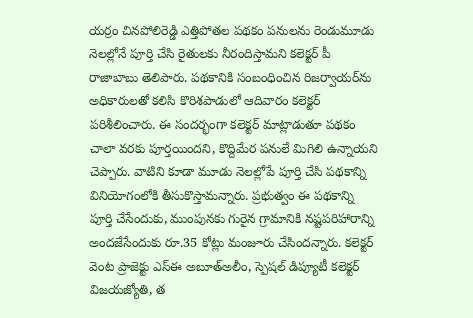యర్రం చినపోలిరెడ్డి ఎత్తిపోతల పథకం పనులను రెండుమూడు నెలల్లోనే పూర్తి చేసి రైతులకు నీరందిస్తామని కలెక్టర్‌ పీ రాజాబాబు తెలిపారు. పథకానికి సంబంధించిన రిజర్వాయర్‌ను అధికారులతో కలిసి కొరిశపాడులో ఆదివారం కలెక్టర్‌ పరిశీలించారు. ఈ సందర్భంగా కలెక్టర్‌ మాట్లాడుతూ పథకం చాలా వరకు పూర్తయిందని, కొద్దిమేర పనులే మిగిలి ఉన్నాయని చెప్పారు. వాటిని కూడా మూడు నెలల్లోపే పూర్తి చేసి పథకాన్ని వినియోగంలోకి తీసుకొస్తామన్నారు. ప్రభుత్వం ఈ పథకాన్ని పూర్తి చేసేందుకు, ముంపునకు గురైన గ్రామానికి నష్టపరిహారాన్ని అందజేసేందుకు రూ.35 కోట్లు మంజూరు చేసిందన్నారు. కలెక్టర్‌ వెంట ప్రాజెక్టు ఎస్‌ఈ అబూత్‌అలీం, స్పెషల్‌ డిప్యూటీ కలెక్టర్‌ విజయజ్యోతి, త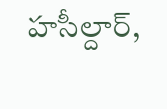హసీల్దార్‌,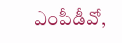ఎంపీడీవో,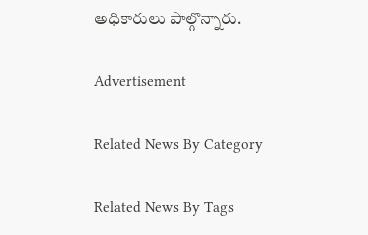అధికారులు పాల్గొన్నారు.

Advertisement

Related News By Category

Related News By Tags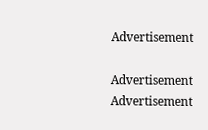Advertisement

Advertisement
Advertisement